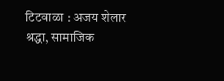टिटवाळा : अजय शेलार
श्रद्धा, सामाजिक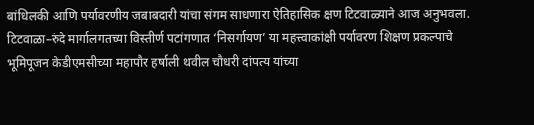बांधिलकी आणि पर्यावरणीय जबाबदारी यांचा संगम साधणारा ऐतिहासिक क्षण टिटवाळ्याने आज अनुभवला. टिटवाळा–रुंदे मार्गालगतच्या विस्तीर्ण पटांगणात ‘निसर्गायण’ या महत्त्वाकांक्षी पर्यावरण शिक्षण प्रकल्पाचे भूमिपूजन केडीएमसीच्या महापौर हर्षाली थवील चौधरी दांपत्य यांच्या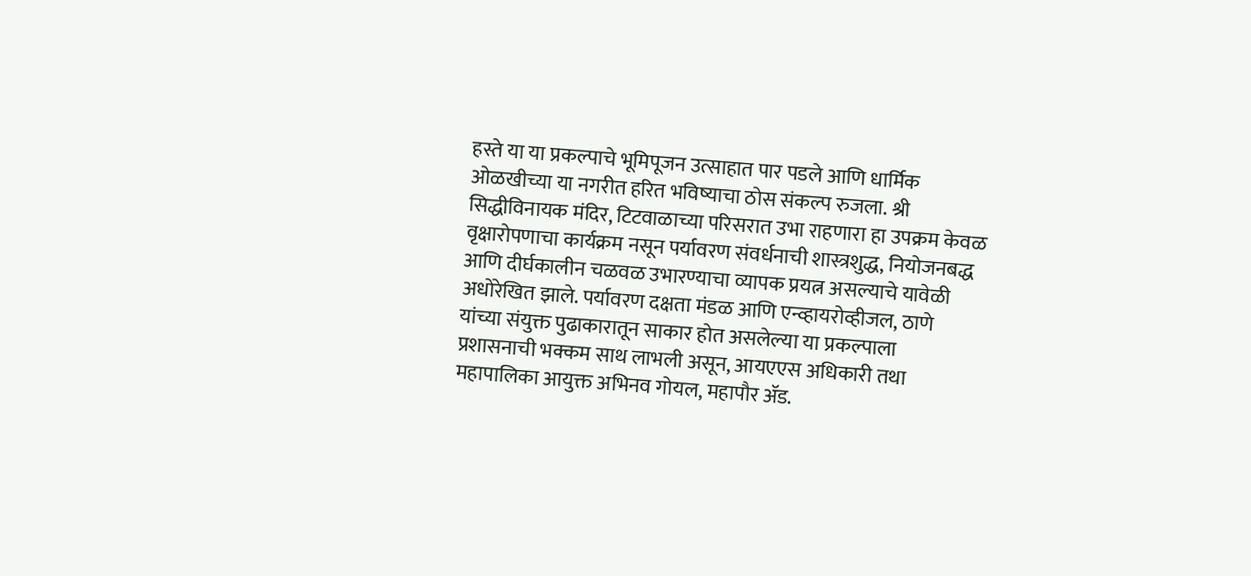हस्ते या या प्रकल्पाचे भूमिपूजन उत्साहात पार पडले आणि धार्मिक ओळखीच्या या नगरीत हरित भविष्याचा ठोस संकल्प रुजला. श्री सिद्धीविनायक मंदिर, टिटवाळाच्या परिसरात उभा राहणारा हा उपक्रम केवळ वृक्षारोपणाचा कार्यक्रम नसून पर्यावरण संवर्धनाची शास्त्रशुद्ध, नियोजनबद्ध आणि दीर्घकालीन चळवळ उभारण्याचा व्यापक प्रयत्न असल्याचे यावेळी अधोरेखित झाले. पर्यावरण दक्षता मंडळ आणि एन्व्हायरोव्हीजल, ठाणे यांच्या संयुक्त पुढाकारातून साकार होत असलेल्या या प्रकल्पाला प्रशासनाची भक्कम साथ लाभली असून, आयएएस अधिकारी तथा महापालिका आयुक्त अभिनव गोयल, महापौर ॲड.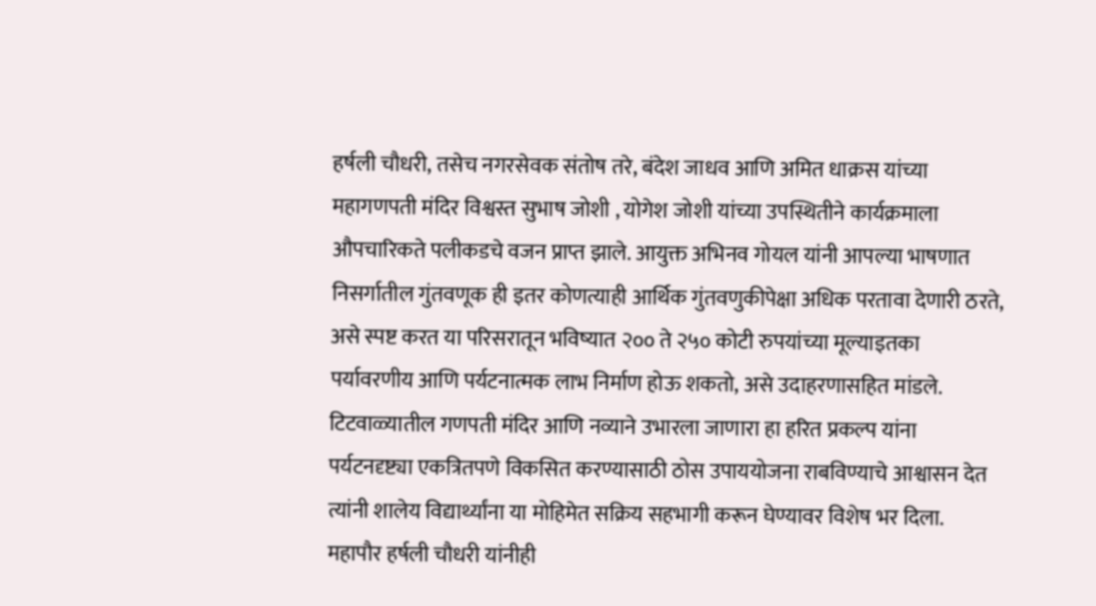हर्षली चौधरी, तसेच नगरसेवक संतोष तरे, बंदेश जाधव आणि अमित धाक्रस यांच्या महागणपती मंदिर विश्वस्त सुभाष जोशी , योगेश जोशी यांच्या उपस्थितीने कार्यक्रमाला औपचारिकते पलीकडचे वजन प्राप्त झाले. आयुक्त अभिनव गोयल यांनी आपल्या भाषणात निसर्गातील गुंतवणूक ही इतर कोणत्याही आर्थिक गुंतवणुकीपेक्षा अधिक परतावा देणारी ठरते, असे स्पष्ट करत या परिसरातून भविष्यात २०० ते २५० कोटी रुपयांच्या मूल्याइतका पर्यावरणीय आणि पर्यटनात्मक लाभ निर्माण होऊ शकतो, असे उदाहरणासहित मांडले. टिटवाळ्यातील गणपती मंदिर आणि नव्याने उभारला जाणारा हा हरित प्रकल्प यांना पर्यटनदृष्ट्या एकत्रितपणे विकसित करण्यासाठी ठोस उपाययोजना राबविण्याचे आश्वासन देत त्यांनी शालेय विद्यार्थ्यांना या मोहिमेत सक्रिय सहभागी करून घेण्यावर विशेष भर दिला.
महापौर हर्षली चौधरी यांनीही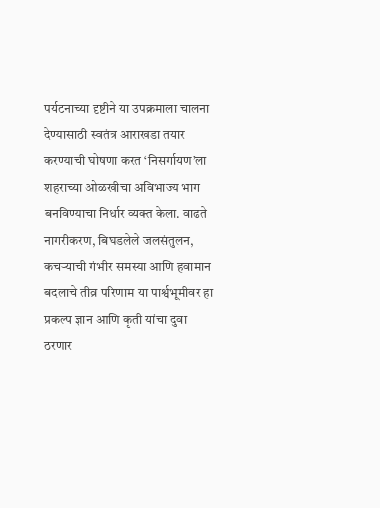पर्यटनाच्या दृष्टीने या उपक्रमाला चालना देण्यासाठी स्वतंत्र आराखडा तयार करण्याची घोषणा करत ‘निसर्गायण’ला शहराच्या ओळखीचा अविभाज्य भाग बनविण्याचा निर्धार व्यक्त केला. वाढते नागरीकरण, बिघडलेले जलसंतुलन, कचऱ्याची गंभीर समस्या आणि हवामान बदलाचे तीव्र परिणाम या पार्श्वभूमीवर हा प्रकल्प ज्ञान आणि कृती यांचा दुवा ठरणार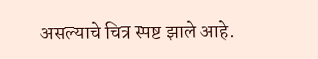असल्याचे चित्र स्पष्ट झाले आहे.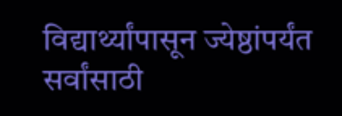विद्यार्थ्यांपासून ज्येष्ठांपर्यंत सर्वांसाठी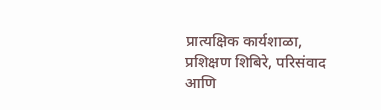प्रात्यक्षिक कार्यशाळा, प्रशिक्षण शिबिरे, परिसंवाद आणि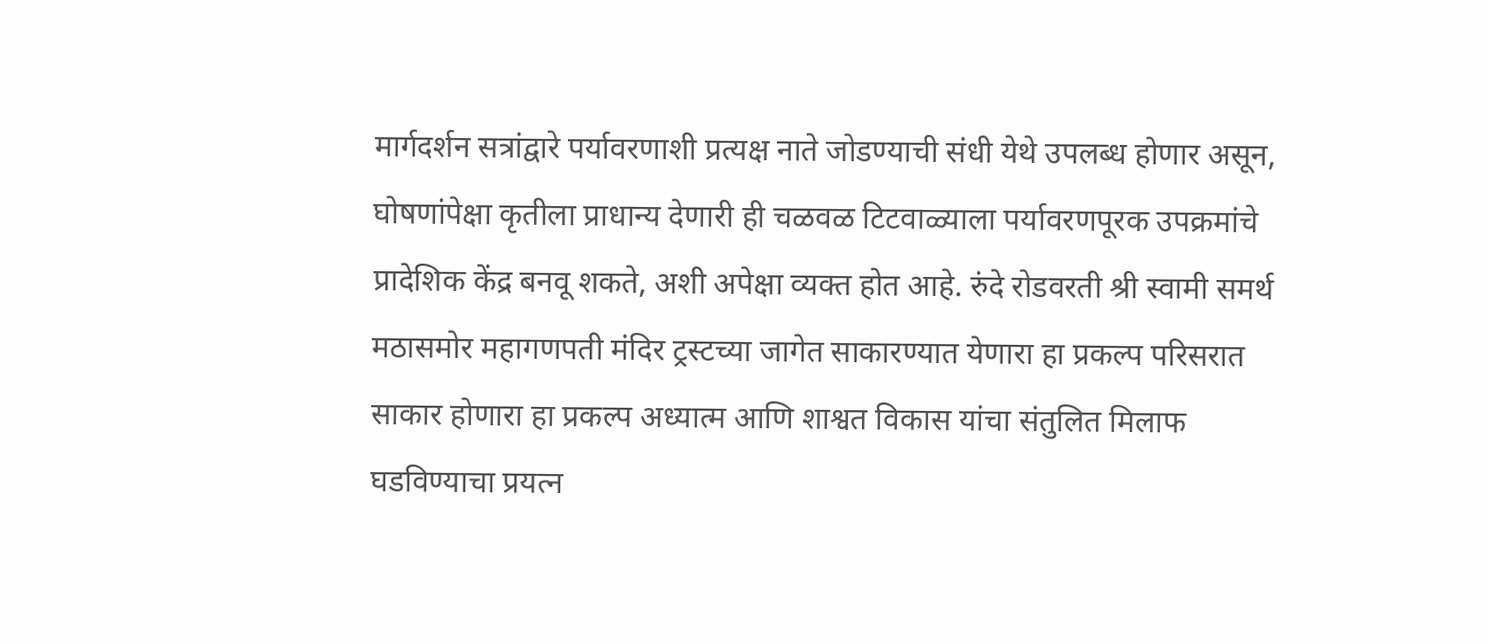मार्गदर्शन सत्रांद्वारे पर्यावरणाशी प्रत्यक्ष नाते जोडण्याची संधी येथे उपलब्ध होणार असून, घोषणांपेक्षा कृतीला प्राधान्य देणारी ही चळवळ टिटवाळ्याला पर्यावरणपूरक उपक्रमांचे प्रादेशिक केंद्र बनवू शकते, अशी अपेक्षा व्यक्त होत आहे. रुंदे रोडवरती श्री स्वामी समर्थ मठासमोर महागणपती मंदिर ट्रस्टच्या जागेत साकारण्यात येणारा हा प्रकल्प परिसरात साकार होणारा हा प्रकल्प अध्यात्म आणि शाश्वत विकास यांचा संतुलित मिलाफ घडविण्याचा प्रयत्न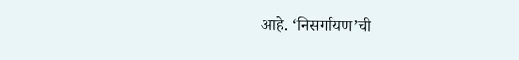आहे. ‘निसर्गायण’ची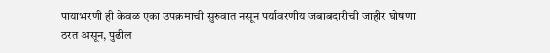पायाभरणी ही केवळ एका उपक्रमाची सुरुवात नसून पर्यावरणीय जबाबदारीची जाहीर घोषणा ठरत असून, पुढील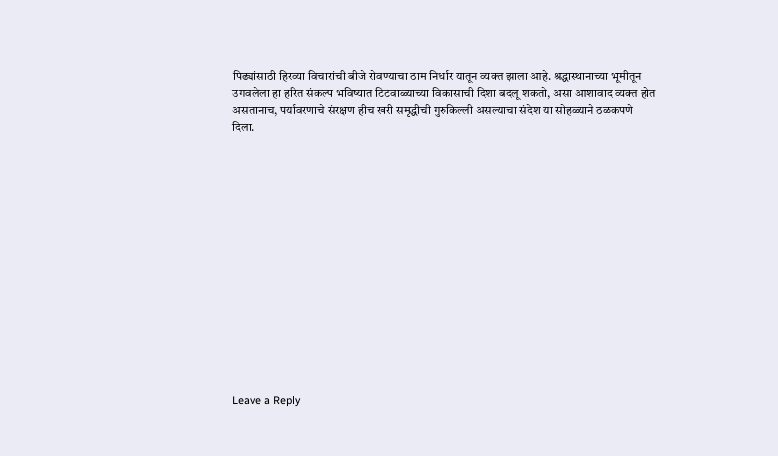पिढ्यांसाठी हिरव्या विचारांची बीजे रोवण्याचा ठाम निर्धार यातून व्यक्त झाला आहे. श्रद्धास्थानाच्या भूमीतून उगवलेला हा हरित संकल्प भविष्यात टिटवाळ्याच्या विकासाची दिशा बदलू शकतो, असा आशावाद व्यक्त होत असतानाच, पर्यावरणाचे संरक्षण हीच खरी समृद्धीची गुरुकिल्ली असल्याचा संदेश या सोहळ्याने ठळकपणे दिला.















Leave a Reply